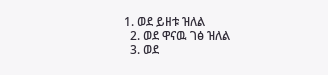1. ወደ ይዘቱ ዝለል
  2. ወደ ዋናዉ ገፅ ዝለል
  3. ወደ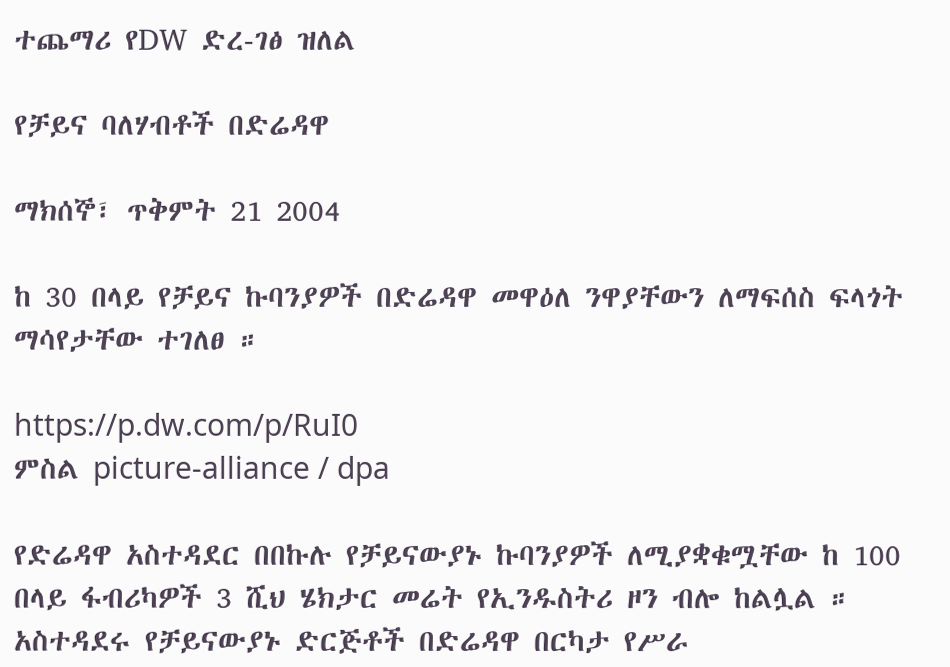ተጨማሪ የDW ድረ-ገፅ ዝለል

የቻይና ባለሃብቶች በድሬዳዋ

ማክሰኞ፣ ጥቅምት 21 2004

ከ 30 በላይ የቻይና ኩባንያዎች በድሬዳዋ መዋዕለ ንዋያቸውን ለማፍሰስ ፍላጎት ማሳየታቸው ተገለፀ ።

https://p.dw.com/p/RuI0
ምስል picture-alliance / dpa

የድሬዳዋ አስተዳደር በበኩሉ የቻይናውያኑ ኩባንያዎች ለሚያቋቁሟቸው ከ 100 በላይ ፋብሪካዎች 3 ሺህ ሄክታር መሬት የኢንዱስትሪ ዞን ብሎ ከልሏል ። አስተዳደሩ የቻይናውያኑ ድርጅቶች በድሬዳዋ በርካታ የሥራ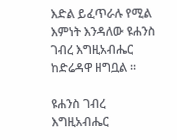እድል ይፈጥራሉ የሚል እምነት እንዳለው ዩሐንስ ገብረ እግዚአብሔር ከድሬዳዋ ዘግቧል ።

ዩሐንስ ገብረ እግዚአብሔር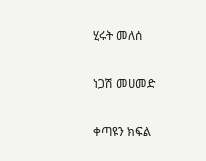ሂሩት መለሰ

ነጋሽ መሀመድ

ቀጣዩን ክፍል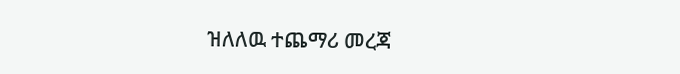ዝለለዉ ተጨማሪ መረጃ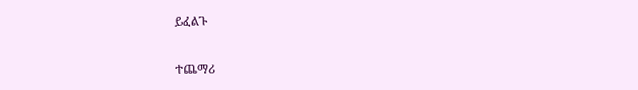ይፈልጉ

ተጨማሪ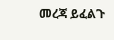መረጃ ይፈልጉ